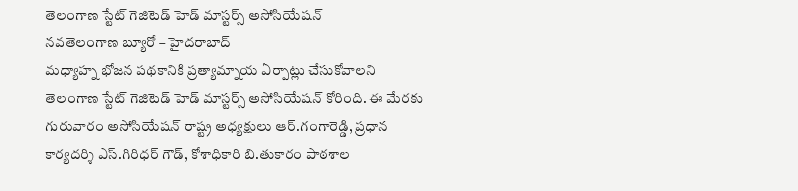తెలంగాణ స్టేట్ గెజిటెడ్ హెడ్ మాస్టర్స్ అసోసియేషన్
నవతెలంగాణ బ్యూరో – హైదరాబాద్
మధ్యాహ్న భోజన పథకానికి ప్రత్యామ్నాయ ఏర్పాట్లు చేసుకోవాలని తెలంగాణ స్టేట్ గెజిటెడ్ హెడ్ మాస్టర్స్ అసోసియేషన్ కోరింది. ఈ మేరకు గురువారం అసోసియేషన్ రాష్ట్ర అధ్యక్షులు ఆర్.గంగారెడ్డి, ప్రధాన కార్యదర్శి ఎస్.గిరిధర్ గౌడ్, కోశాధికారి బి.తుకారం పాఠశాల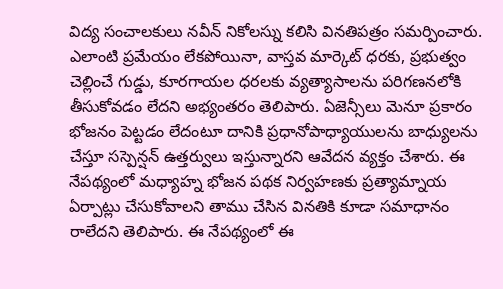విద్య సంచాలకులు నవీన్ నికోలస్ను కలిసి వినతిపత్రం సమర్పించారు. ఎలాంటి ప్రమేయం లేకపోయినా, వాస్తవ మార్కెట్ ధరకు, ప్రభుత్వం చెల్లించే గుడ్డు, కూరగాయల ధరలకు వ్యత్యాసాలను పరిగణనలోకి తీసుకోవడం లేదని అభ్యంతరం తెలిపారు. ఏజెన్సీలు మెనూ ప్రకారం భోజనం పెట్టడం లేదంటూ దానికి ప్రధానోపాధ్యాయులను బాధ్యులను చేస్తూ సస్పెన్షన్ ఉత్తర్వులు ఇస్తున్నారని ఆవేదన వ్యక్తం చేశారు. ఈ నేపథ్యంలో మధ్యాహ్న భోజన పథక నిర్వహణకు ప్రత్యామ్నాయ ఏర్పాట్లు చేసుకోవాలని తాము చేసిన వినతికి కూడా సమాధానం రాలేదని తెలిపారు. ఈ నేపథ్యంలో ఈ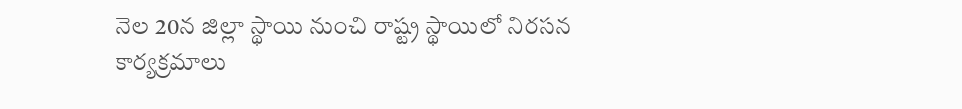నెల 20న జిల్లా స్థాయి నుంచి రాష్ట్ర స్థాయిలో నిరసన కార్యక్రమాలు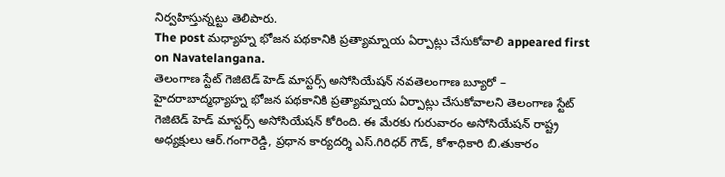నిర్వహిస్తున్నట్టు తెలిపారు.
The post మధ్యాహ్న భోజన పథకానికి ప్రత్యామ్నాయ ఏర్పాట్లు చేసుకోవాలి appeared first on Navatelangana.
తెలంగాణ స్టేట్ గెజిటెడ్ హెడ్ మాస్టర్స్ అసోసియేషన్ నవతెలంగాణ బ్యూరో – హైదరాబాద్మధ్యాహ్న భోజన పథకానికి ప్రత్యామ్నాయ ఏర్పాట్లు చేసుకోవాలని తెలంగాణ స్టేట్ గెజిటెడ్ హెడ్ మాస్టర్స్ అసోసియేషన్ కోరింది. ఈ మేరకు గురువారం అసోసియేషన్ రాష్ట్ర అధ్యక్షులు ఆర్.గంగారెడ్డి, ప్రధాన కార్యదర్శి ఎస్.గిరిధర్ గౌడ్, కోశాధికారి బి.తుకారం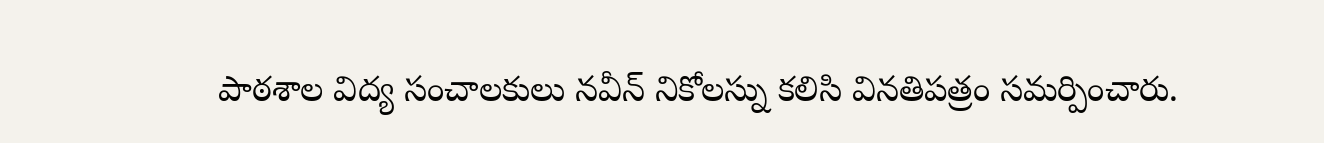పాఠశాల విద్య సంచాలకులు నవీన్ నికోలస్ను కలిసి వినతిపత్రం సమర్పించారు.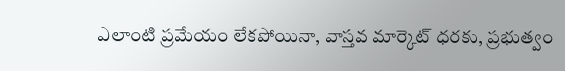ఎలాంటి ప్రమేయం లేకపోయినా, వాస్తవ మార్కెట్ ధరకు, ప్రభుత్వం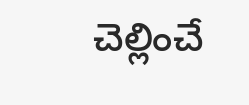చెల్లించే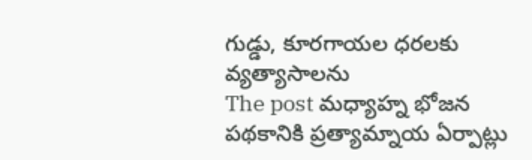గుడ్డు, కూరగాయల ధరలకు వ్యత్యాసాలను
The post మధ్యాహ్న భోజన పథకానికి ప్రత్యామ్నాయ ఏర్పాట్లు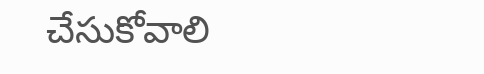చేసుకోవాలి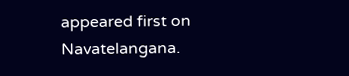appeared first on Navatelangana.